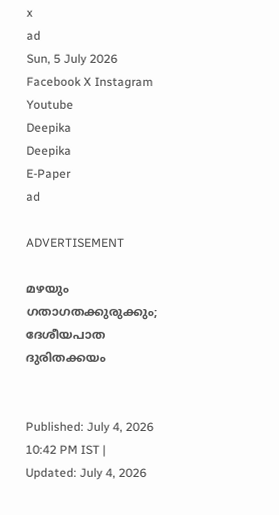x
ad
Sun, 5 July 2026
Facebook X Instagram Youtube
Deepika
Deepika
E-Paper
ad

ADVERTISEMENT

മഴയും ഗതാഗതക്കുരുക്കും; ദേശീയപാത ദുരിതക്കയം


Published: July 4, 2026 10:42 PM IST | Updated: July 4, 2026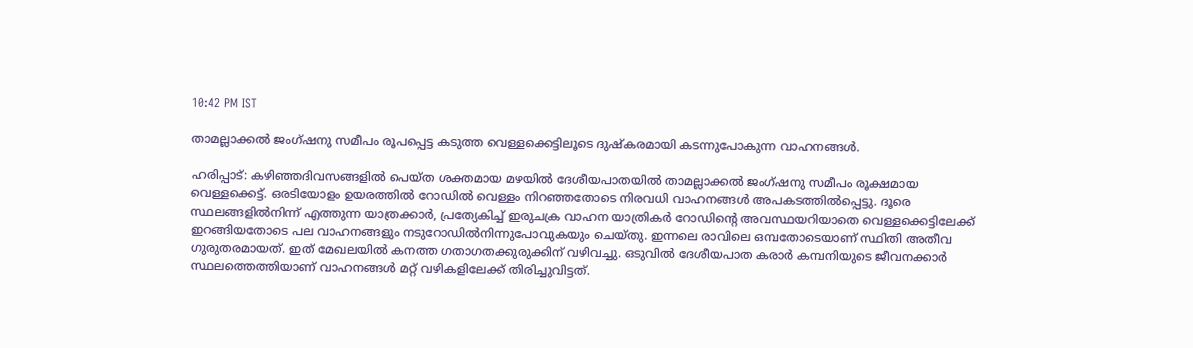10:42 PM IST

താമല്ലാക്കൽ ജംഗ്ഷനു സമീപം രൂപപ്പെട്ട കടുത്ത വെള്ളക്കെട്ടിലൂടെ ദുഷ്കരമായി കടന്നുപോകുന്ന വാഹനങ്ങൾ.

ഹരിപ്പാട്: കഴിഞ്ഞദിവസങ്ങളിൽ പെയ്ത ശക്തമായ മഴയിൽ ദേശീയപാതയിൽ താമല്ലാക്കൽ ജംഗ്ഷനു സമീപം രൂക്ഷമായ വെള്ളക്കെട്ട്. ഒരടിയോളം ഉയരത്തിൽ റോഡിൽ വെള്ളം നിറഞ്ഞതോടെ നിരവധി വാഹനങ്ങൾ അപകടത്തിൽപ്പെട്ടു. ദൂരെ സ്ഥലങ്ങളിൽനിന്ന് എത്തുന്ന യാത്രക്കാർ, പ്രത്യേകിച്ച് ഇരുചക്ര വാഹന യാത്രികർ റോഡിന്‍റെ അവസ്ഥയറിയാതെ വെള്ളക്കെട്ടിലേക്ക് ഇറങ്ങിയതോടെ പല വാഹനങ്ങളും നടുറോഡിൽനിന്നുപോവുകയും ചെയ്തു. ഇന്നലെ രാവിലെ ഒമ്പതോടെയാണ് സ്ഥിതി അതീവ ഗുരുതരമായത്. ഇത് മേഖലയിൽ കനത്ത ഗതാഗതക്കുരുക്കിന് വഴിവച്ചു. ഒടുവിൽ ദേശീയപാത കരാർ കമ്പനിയുടെ ജീവനക്കാർ സ്ഥലത്തെത്തിയാണ് വാഹനങ്ങൾ മറ്റ് വഴികളിലേക്ക് തിരിച്ചുവിട്ടത്.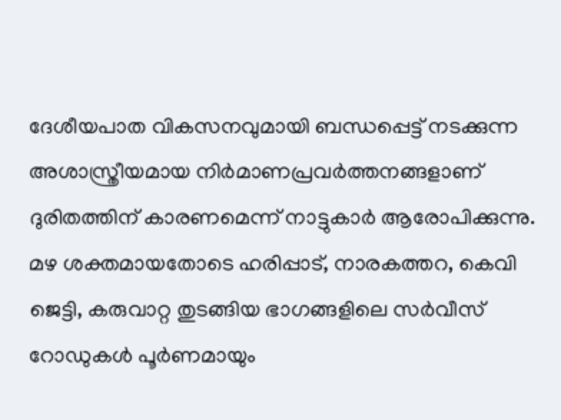ദേശീയപാത വികസനവുമായി ബന്ധപ്പെട്ട് നടക്കുന്ന അശാസ്ത്രീയമായ നിർമാണപ്രവർത്തനങ്ങളാണ് ദുരിതത്തിന് കാരണമെന്ന് നാട്ടുകാർ ആരോപിക്കുന്നു. മഴ ശക്തമായതോടെ ഹരിപ്പാട്, നാരകത്തറ, കെവി ജെട്ടി, കരുവാറ്റ തുടങ്ങിയ ഭാഗങ്ങളിലെ സർവീസ് റോഡുകൾ പൂർണമായും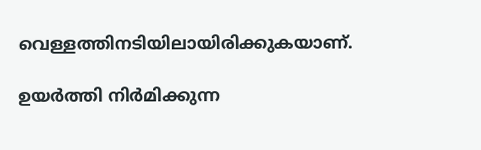വെള്ളത്തിനടിയിലായിരിക്കുകയാണ്.

ഉയർത്തി നിർമിക്കുന്ന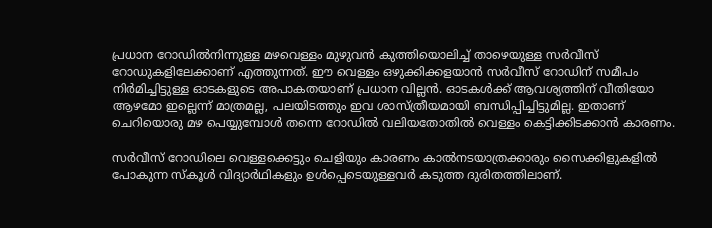പ്രധാന റോഡിൽനിന്നുള്ള മഴവെള്ളം മുഴുവൻ കുത്തിയൊലിച്ച് താഴെയുള്ള സർവീസ് റോഡുകളിലേക്കാണ് എത്തുന്നത്. ഈ വെള്ളം ഒഴുക്കിക്കളയാൻ സർവീസ് റോഡിന് സമീപം നിർമിച്ചിട്ടുള്ള ഓടകളുടെ അപാകതയാണ് പ്രധാന വില്ലൻ. ഓടകൾക്ക് ആവശ്യത്തിന് വീതിയോ ആഴമോ ഇല്ലെന്ന് മാത്രമല്ല, പലയിടത്തും ഇവ ശാസ്ത്രീയമായി ബന്ധിപ്പിച്ചിട്ടുമില്ല. ഇതാണ് ചെറിയൊരു മഴ പെയ്യുമ്പോൾ തന്നെ റോഡിൽ വലിയതോതിൽ വെള്ളം കെട്ടിക്കിടക്കാൻ കാരണം.

സർവീസ് റോഡിലെ വെള്ളക്കെട്ടും ചെളിയും കാരണം കാൽനടയാത്രക്കാരും സൈക്കിളുകളിൽ പോകുന്ന സ്കൂൾ വിദ്യാർഥികളും ഉൾപ്പെടെയുള്ളവർ കടുത്ത ദുരിതത്തിലാണ്.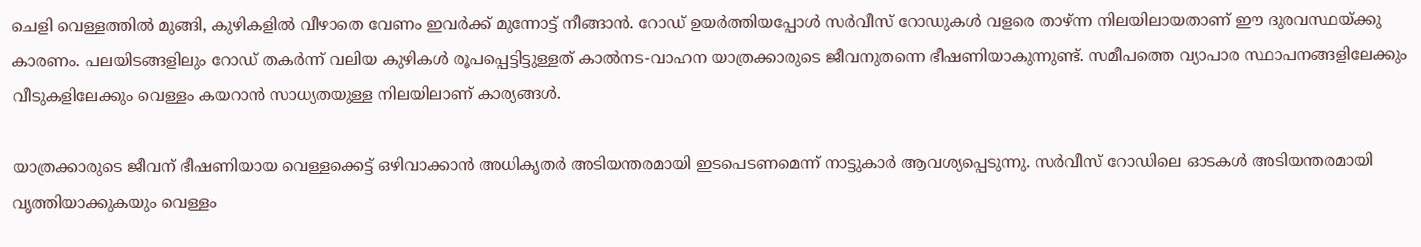ചെളി വെള്ളത്തിൽ മുങ്ങി, കുഴികളിൽ വീഴാതെ വേണം ഇവർക്ക് മുന്നോട്ട് നീങ്ങാൻ. റോഡ് ഉയർത്തിയപ്പോൾ സർവീസ് റോഡുകൾ വളരെ താഴ്ന്ന നിലയിലായതാണ് ഈ ദുരവസ്ഥയ്ക്കു കാരണം. പലയിടങ്ങളിലും റോഡ് തകർന്ന് വലിയ കുഴികൾ രൂപപ്പെട്ടിട്ടുള്ളത് കാൽനട-വാഹന യാത്രക്കാരുടെ ജീവനുതന്നെ ഭീഷണിയാകുന്നുണ്ട്. സമീപത്തെ വ്യാപാര സ്ഥാപനങ്ങളിലേക്കും വീടുകളിലേക്കും വെള്ളം കയറാൻ സാധ്യതയുള്ള നിലയിലാണ് കാര്യങ്ങൾ.

യാത്രക്കാരുടെ ജീവന് ഭീഷണിയായ വെള്ളക്കെട്ട് ഒഴിവാക്കാൻ അധികൃതർ അടിയന്തരമായി ഇടപെടണമെന്ന് നാട്ടുകാർ ആവശ്യപ്പെടുന്നു. സർവീസ് റോഡിലെ ഓടകൾ അടിയന്തരമായി വൃത്തിയാക്കുകയും വെള്ളം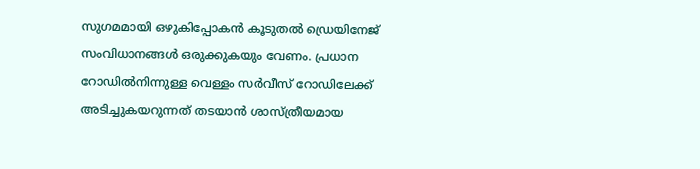സുഗമമായി ഒഴുകിപ്പോകൻ കൂടുതൽ ഡ്രെയിനേജ് സംവിധാനങ്ങൾ ഒരുക്കുകയും വേണം. പ്രധാന റോഡിൽനിന്നുള്ള വെള്ളം സർവീസ് റോഡിലേക്ക് അടിച്ചുകയറുന്നത് തടയാൻ ശാസ്ത്രീയമായ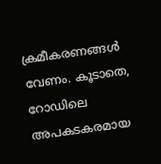ക്രമീകരണങ്ങൾ വേണം. കൂടാതെ, റോഡിലെ അപകടകരമായ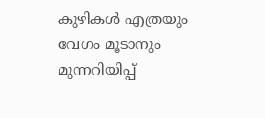കുഴികൾ എത്രയും വേഗം മൂടാനും മുന്നറിയിപ്പ്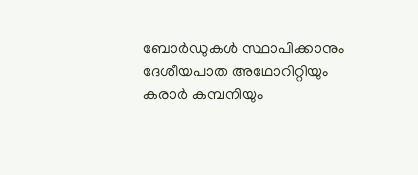ബോർഡുകൾ സ്ഥാപിക്കാനും ദേശീയപാത അഥോറിറ്റിയും കരാർ കമ്പനിയും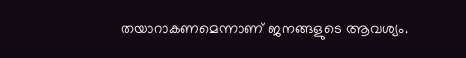തയാറാകണമെന്നാണ് ജനങ്ങളുടെ ആവശ്യം.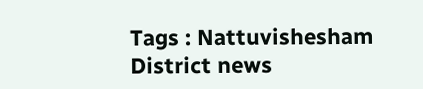Tags : Nattuvishesham District news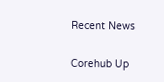Recent News

Corehub Up